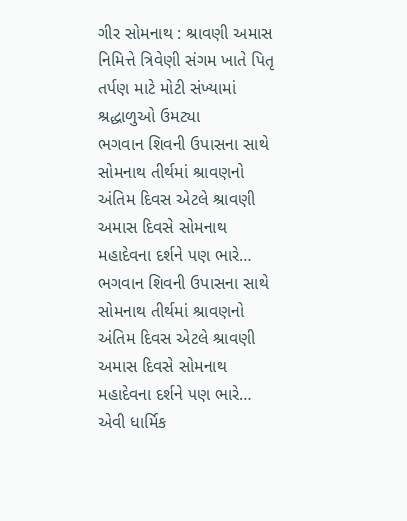ગીર સોમનાથ : શ્રાવણી અમાસ નિમિત્તે ત્રિવેણી સંગમ ખાતે પિતૃ તર્પણ માટે મોટી સંખ્યામાં શ્રદ્ધાળુઓ ઉમટ્યા
ભગવાન શિવની ઉપાસના સાથે સોમનાથ તીર્થમાં શ્રાવણનો અંતિમ દિવસ એટલે શ્રાવણી અમાસ દિવસે સોમનાથ મહાદેવના દર્શને પણ ભારે…
ભગવાન શિવની ઉપાસના સાથે સોમનાથ તીર્થમાં શ્રાવણનો અંતિમ દિવસ એટલે શ્રાવણી અમાસ દિવસે સોમનાથ મહાદેવના દર્શને પણ ભારે…
એવી ધાર્મિક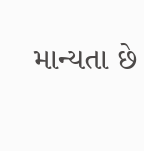માન્યતા છે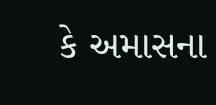કે અમાસના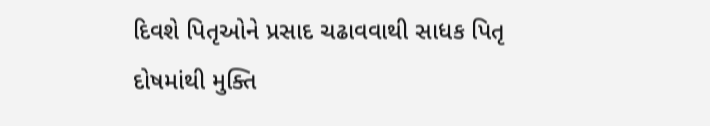દિવશે પિતૃઓને પ્રસાદ ચઢાવવાથી સાધક પિતૃ દોષમાંથી મુક્તિ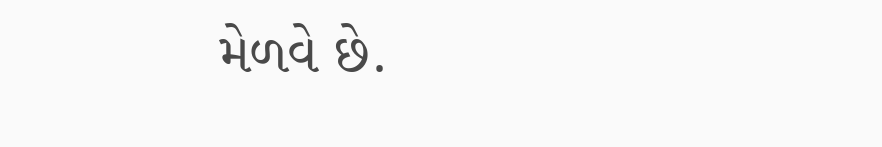મેળવે છે.